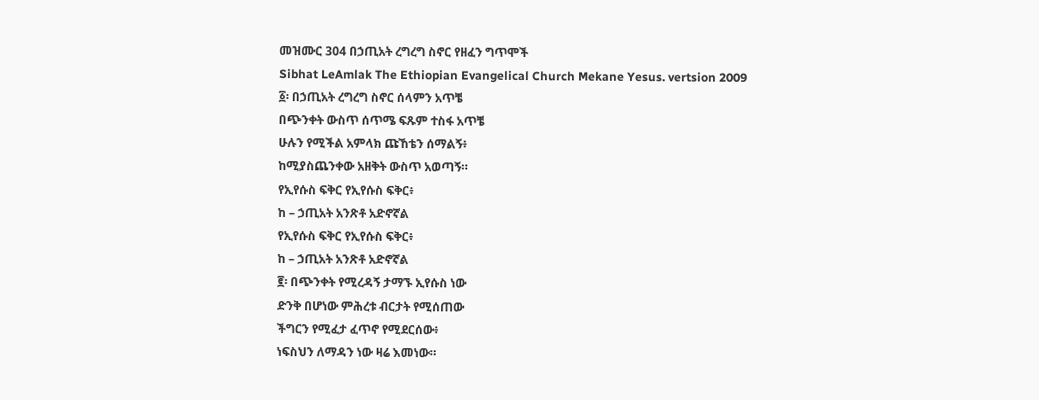መዝሙር 304 በኃጢአት ረግረግ ስኖር የዘፈን ግጥሞች
Sibhat LeAmlak The Ethiopian Evangelical Church Mekane Yesus. vertsion 2009
፩፡ በኃጢአት ረግረግ ስኖር ሰላምን አጥቼ
በጭንቀት ውስጥ ሰጥሜ ፍጹም ተስፋ አጥቼ
ሁሉን የሚችል አምላክ ጩኸቴን ሰማልኝ፥
ከሚያስጨንቀው አዘቅት ውስጥ አወጣኝ።
የኢየሱስ ፍቅር የኢየሱስ ፍቅር፥
ከ – ኃጢአት አንጽቶ አድኖኛል
የኢየሱስ ፍቅር የኢየሱስ ፍቅር፥
ከ – ኃጢአት አንጽቶ አድኖኛል
፪፡ በጭንቀት የሚረዳኝ ታማኙ ኢየሱስ ነው
ድንቅ በሆነው ምሕረቱ ብርታት የሚሰጠው
ችግርን የሚፈታ ፈጥኖ የሚደርሰው፥
ነፍስህን ለማዳን ነው ዛሬ እመነው።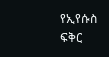የኢየሱስ ፍቅር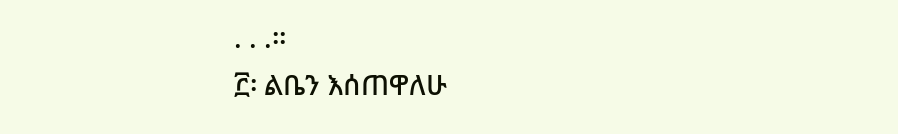. . .።
፫፡ ልቤን እሰጠዋለሁ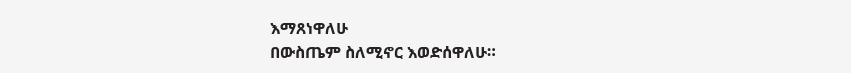እማጸነዋለሁ
በውስጤም ስለሚኖር እወድሰዋለሁ።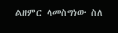ልዘምር ላመስግነው ስለ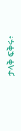ታላቅ ፍቅሩ፥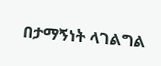በታማኝነት ላገልግል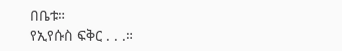በቤቱ።
የኢየሱስ ፍቅር . . .።